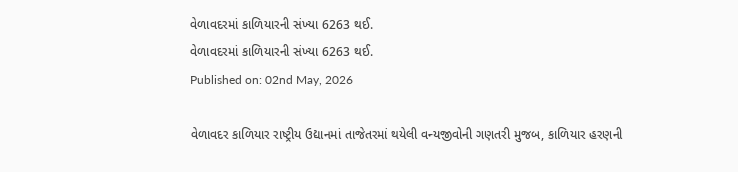વેળાવદરમાં કાળિયારની સંખ્યા 6263 થઈ.
વેળાવદરમાં કાળિયારની સંખ્યા 6263 થઈ.
Published on: 02nd May, 2026

વેળાવદર કાળિયાર રાષ્ટ્રીય ઉદ્યાનમાં તાજેતરમાં થયેલી વન્યજીવોની ગણતરી મુજબ, કાળિયાર હરણની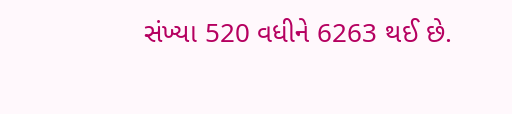સંખ્યા 520 વધીને 6263 થઈ છે.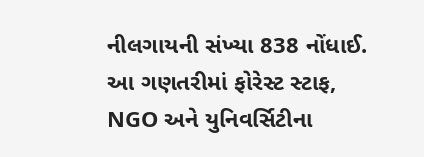નીલગાયની સંખ્યા 838 નોંધાઈ. આ ગણતરીમાં ફોરેસ્ટ સ્ટાફ, NGO અને યુનિવર્સિટીના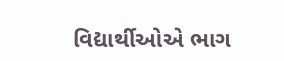વિદ્યાર્થીઓએ ભાગ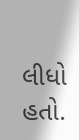લીધો હતો.